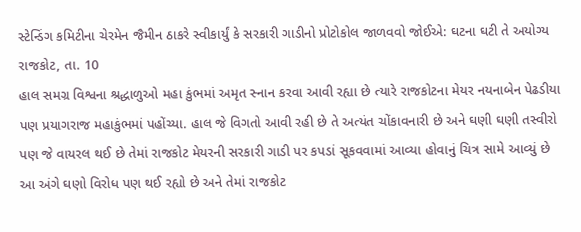સ્ટેન્ડિંગ કમિટીના ચેરમેન જૈમીન ઠાકરે સ્વીકાર્યું કે સરકારી ગાડીનો પ્રોટોકોલ જાળવવો જોઈએ: ઘટના ઘટી તે અયોગ્ય
રાજકોટ, તા. 10
હાલ સમગ્ર વિશ્વના શ્રદ્ધાળુઓ મહા કુંભમાં અમૃત સ્નાન કરવા આવી રહ્યા છે ત્યારે રાજકોટના મેયર નયનાબેન પેઢડીયા પણ પ્રયાગરાજ મહાકુંભમાં પહોંચ્યા. હાલ જે વિગતો આવી રહી છે તે અત્યંત ચોંકાવનારી છે અને ઘણી ઘણી તસ્વીરો પણ જે વાયરલ થઈ છે તેમાં રાજકોટ મેયરની સરકારી ગાડી પર કપડાં સૂકવવામાં આવ્યા હોવાનું ચિત્ર સામે આવ્યું છે આ અંગે ઘણો વિરોધ પણ થઈ રહ્યો છે અને તેમાં રાજકોટ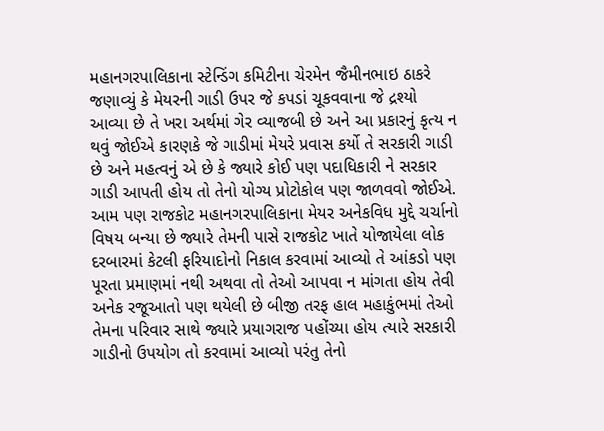મહાનગરપાલિકાના સ્ટેન્ડિંગ કમિટીના ચેરમેન જૈમીનભાઇ ઠાકરે જણાવ્યું કે મેયરની ગાડી ઉપર જે કપડાં ચૂકવવાના જે દ્રશ્યો આવ્યા છે તે ખરા અર્થમાં ગેર વ્યાજબી છે અને આ પ્રકારનું કૃત્ય ન થવું જોઈએ કારણકે જે ગાડીમાં મેયરે પ્રવાસ કર્યો તે સરકારી ગાડી છે અને મહત્વનું એ છે કે જ્યારે કોઈ પણ પદાધિકારી ને સરકાર ગાડી આપતી હોય તો તેનો યોગ્ય પ્રોટોકોલ પણ જાળવવો જોઈએ.
આમ પણ રાજકોટ મહાનગરપાલિકાના મેયર અનેકવિધ મુદ્દે ચર્ચાનો વિષય બન્યા છે જ્યારે તેમની પાસે રાજકોટ ખાતે યોજાયેલા લોક દરબારમાં કેટલી ફરિયાદોનો નિકાલ કરવામાં આવ્યો તે આંકડો પણ પૂરતા પ્રમાણમાં નથી અથવા તો તેઓ આપવા ન માંગતા હોય તેવી અનેક રજૂઆતો પણ થયેલી છે બીજી તરફ હાલ મહાકુંભમાં તેઓ તેમના પરિવાર સાથે જ્યારે પ્રયાગરાજ પહોંચ્યા હોય ત્યારે સરકારી ગાડીનો ઉપયોગ તો કરવામાં આવ્યો પરંતુ તેનો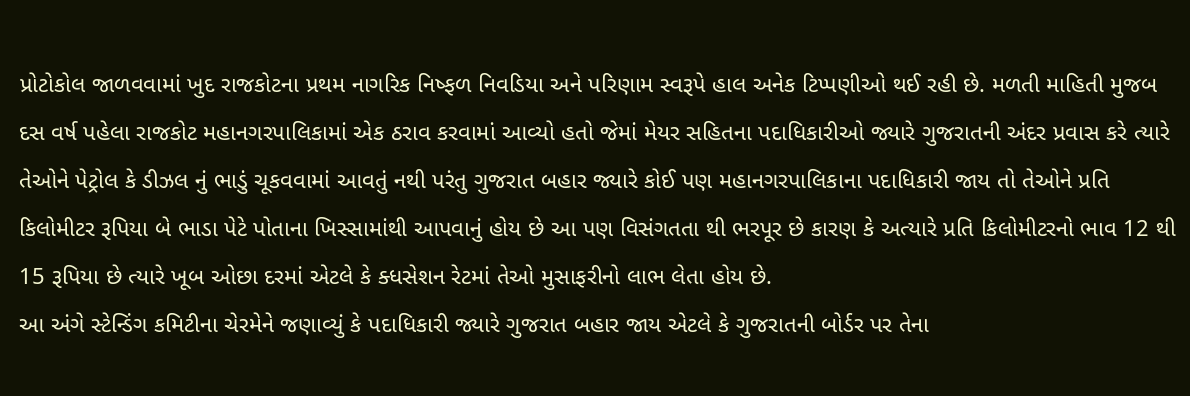પ્રોટોકોલ જાળવવામાં ખુદ રાજકોટના પ્રથમ નાગરિક નિષ્ફળ નિવડિયા અને પરિણામ સ્વરૂપે હાલ અનેક ટિપ્પણીઓ થઈ રહી છે. મળતી માહિતી મુજબ દસ વર્ષ પહેલા રાજકોટ મહાનગરપાલિકામાં એક ઠરાવ કરવામાં આવ્યો હતો જેમાં મેયર સહિતના પદાધિકારીઓ જ્યારે ગુજરાતની અંદર પ્રવાસ કરે ત્યારે તેઓને પેટ્રોલ કે ડીઝલ નું ભાડું ચૂકવવામાં આવતું નથી પરંતુ ગુજરાત બહાર જ્યારે કોઈ પણ મહાનગરપાલિકાના પદાધિકારી જાય તો તેઓને પ્રતિ કિલોમીટર રૂપિયા બે ભાડા પેટે પોતાના ખિસ્સામાંથી આપવાનું હોય છે આ પણ વિસંગતતા થી ભરપૂર છે કારણ કે અત્યારે પ્રતિ કિલોમીટરનો ભાવ 12 થી 15 રૂપિયા છે ત્યારે ખૂબ ઓછા દરમાં એટલે કે ક્ધસેશન રેટમાં તેઓ મુસાફરીનો લાભ લેતા હોય છે.
આ અંગે સ્ટેન્ડિંગ કમિટીના ચેરમેને જણાવ્યું કે પદાધિકારી જ્યારે ગુજરાત બહાર જાય એટલે કે ગુજરાતની બોર્ડર પર તેના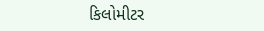કિલોમીટર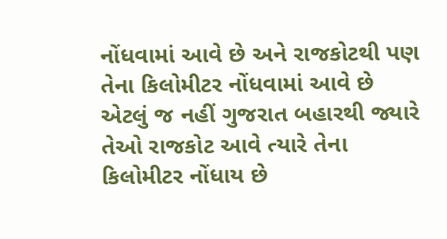નોંધવામાં આવે છે અને રાજકોટથી પણ તેના કિલોમીટર નોંધવામાં આવે છે એટલું જ નહીં ગુજરાત બહારથી જ્યારે તેઓ રાજકોટ આવે ત્યારે તેના કિલોમીટર નોંધાય છે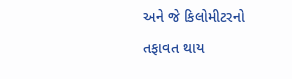અને જે કિલોમીટરનો તફાવત થાય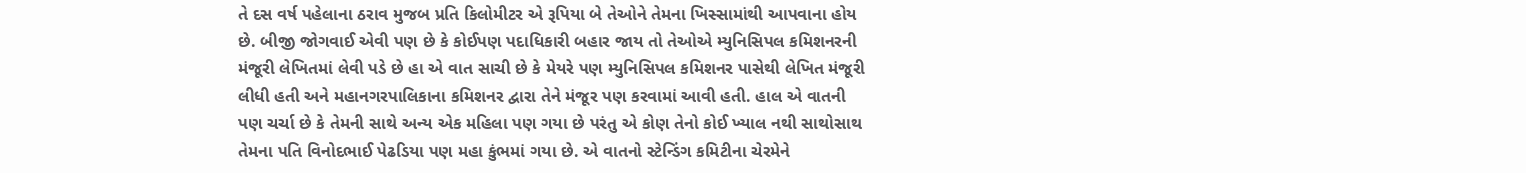તે દસ વર્ષ પહેલાના ઠરાવ મુજબ પ્રતિ કિલોમીટર એ રૂપિયા બે તેઓને તેમના ખિસ્સામાંથી આપવાના હોય છે. બીજી જોગવાઈ એવી પણ છે કે કોઈપણ પદાધિકારી બહાર જાય તો તેઓએ મ્યુનિસિપલ કમિશનરની મંજૂરી લેખિતમાં લેવી પડે છે હા એ વાત સાચી છે કે મેયરે પણ મ્યુનિસિપલ કમિશનર પાસેથી લેખિત મંજૂરી લીધી હતી અને મહાનગરપાલિકાના કમિશનર દ્વારા તેને મંજૂર પણ કરવામાં આવી હતી. હાલ એ વાતની પણ ચર્ચા છે કે તેમની સાથે અન્ય એક મહિલા પણ ગયા છે પરંતુ એ કોણ તેનો કોઈ ખ્યાલ નથી સાથોસાથ તેમના પતિ વિનોદભાઈ પેઢડિયા પણ મહા કુંભમાં ગયા છે. એ વાતનો સ્ટેન્ડિંગ કમિટીના ચેરમેને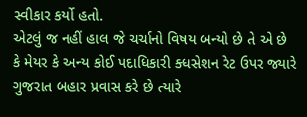સ્વીકાર કર્યો હતો.
એટલું જ નહીં હાલ જે ચર્ચાનો વિષય બન્યો છે તે એ છે કે મેયર કે અન્ય કોઈ પદાધિકારી ક્ધસેશન રેટ ઉપર જ્યારે ગુજરાત બહાર પ્રવાસ કરે છે ત્યારે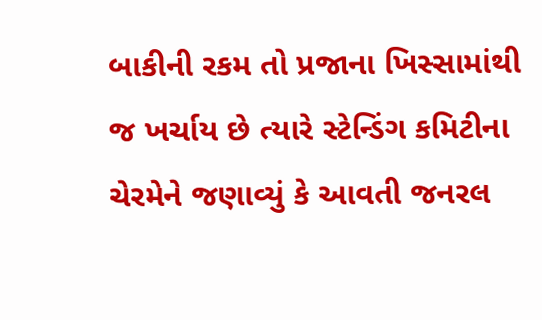બાકીની રકમ તો પ્રજાના ખિસ્સામાંથી જ ખર્ચાય છે ત્યારે સ્ટેન્ડિંગ કમિટીના ચેરમેને જણાવ્યું કે આવતી જનરલ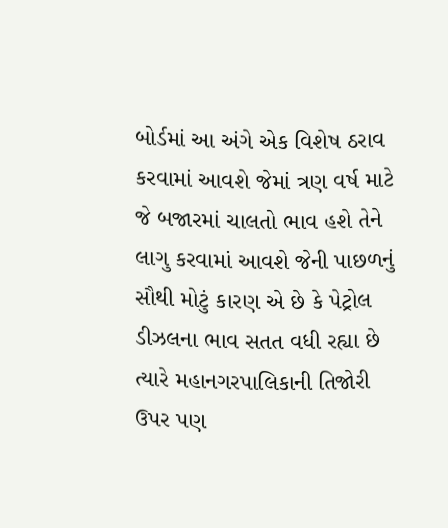બોર્ડમાં આ અંગે એક વિશેષ ઠરાવ કરવામાં આવશે જેમાં ત્રણ વર્ષ માટે જે બજારમાં ચાલતો ભાવ હશે તેને લાગુ કરવામાં આવશે જેની પાછળનું સૌથી મોટું કારણ એ છે કે પેટ્રોલ ડીઝલના ભાવ સતત વધી રહ્યા છે ત્યારે મહાનગરપાલિકાની તિજોરી ઉપર પણ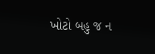ખોટો બહુ જ ન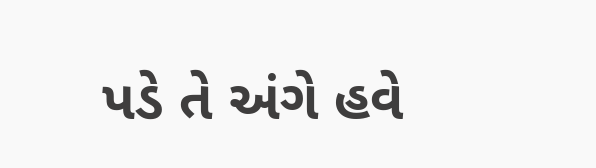પડે તે અંગે હવે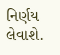નિર્ણય લેવાશે.